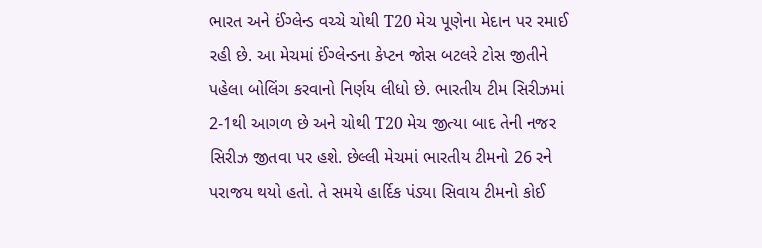ભારત અને ઈંગ્લેન્ડ વચ્ચે ચોથી T20 મેચ પૂણેના મેદાન પર રમાઈ રહી છે. આ મેચમાં ઈંગ્લેન્ડના કેપ્ટન જોસ બટલરે ટોસ જીતીને પહેલા બોલિંગ કરવાનો નિર્ણય લીધો છે. ભારતીય ટીમ સિરીઝમાં 2-1થી આગળ છે અને ચોથી T20 મેચ જીત્યા બાદ તેની નજર સિરીઝ જીતવા પર હશે. છેલ્લી મેચમાં ભારતીય ટીમનો 26 રને પરાજય થયો હતો. તે સમયે હાર્દિક પંડ્યા સિવાય ટીમનો કોઈ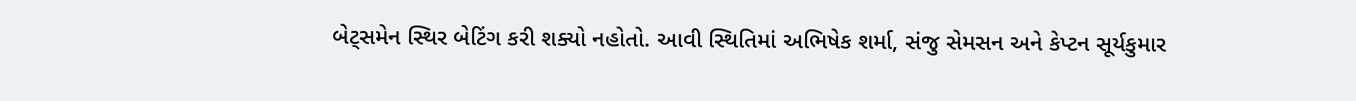બેટ્સમેન સ્થિર બેટિંગ કરી શક્યો નહોતો. આવી સ્થિતિમાં અભિષેક શર્મા, સંજુ સેમસન અને કેપ્ટન સૂર્યકુમાર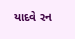યાદવે રન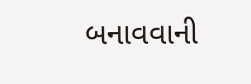બનાવવાની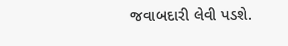જવાબદારી લેવી પડશે.